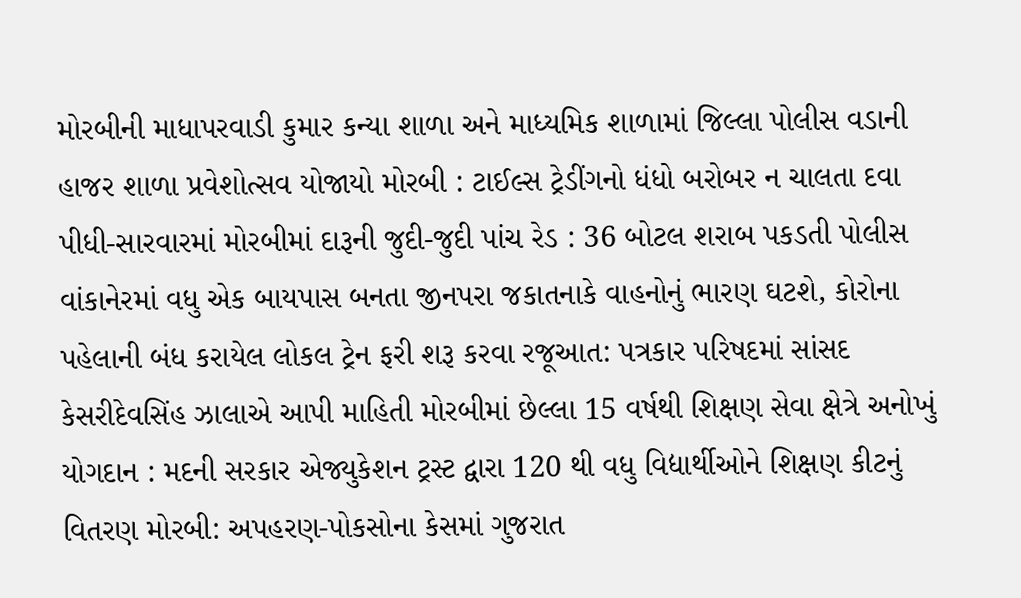મોરબીની માધાપરવાડી કુમાર કન્યા શાળા અને માધ્યમિક શાળામાં જિલ્લા પોલીસ વડાની હાજર શાળા પ્રવેશોત્સવ યોજાયો મોરબી : ટાઈલ્સ ટ્રેડીંગનો ધંધો બરોબર ન ચાલતા દવા પીધી-સારવારમાં મોરબીમાં દારૂની જુદી-જુદી પાંચ રેડ : 36 બોટલ શરાબ પકડતી પોલીસ વાંકાનેરમાં વધુ એક બાયપાસ બનતા જીનપરા જકાતનાકે વાહનોનું ભારણ ઘટશે, કોરોના પહેલાની બંધ કરાયેલ લોકલ ટ્રેન ફરી શરૂ કરવા રજૂઆત: પત્રકાર પરિષદમાં સાંસદ કેસરીદેવસિંહ ઝાલાએ આપી માહિતી મોરબીમાં છેલ્લા 15 વર્ષથી શિક્ષણ સેવા ક્ષેત્રે અનોખું યોગદાન : મદની સરકાર એજ્યુકેશન ટ્રસ્ટ દ્વારા 120 થી વધુ વિદ્યાર્થીઓને શિક્ષણ કીટનું વિતરણ મોરબી: અપહરણ-પોકસોના કેસમાં ગુજરાત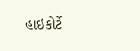હાઇકોર્ટે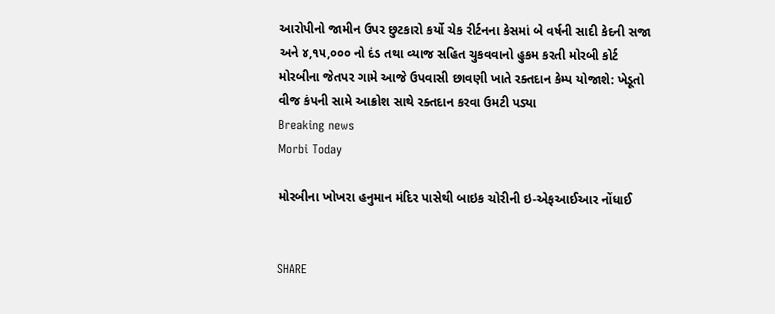આરોપીનો જામીન ઉપર છુટકારો કર્યો ચેક રીર્ટનના કેસમાં બે વર્ષની સાદી કેદની સજા અને ૪,૧૫,૦૦૦ નો દંડ તથા વ્યાજ સહિત ચુકવવાનો હુકમ કરતી મોરબી કોર્ટ મોરબીના જેતપર ગામે આજે ઉપવાસી છાવણી ખાતે રક્તદાન કેમ્પ યોજાશે: ખેડૂતો વીજ કંપની સામે આક્રોશ સાથે રક્તદાન કરવા ઉમટી પડ્યા
Breaking news
Morbi Today

મોરબીના ખોખરા હનુમાન મંદિર પાસેથી બાઇક ચોરીની ઇ-એફઆઈઆર નોંધાઈ


SHARE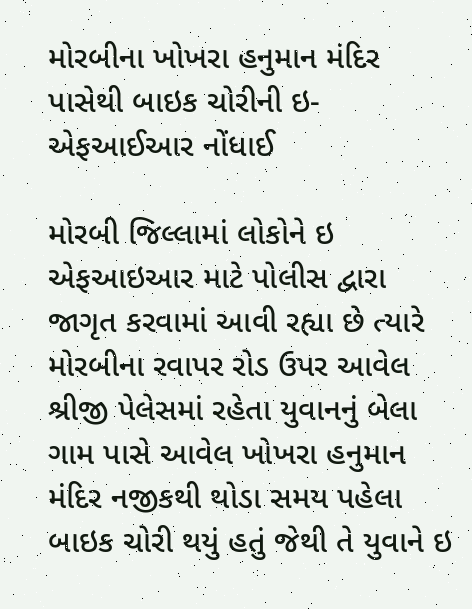મોરબીના ખોખરા હનુમાન મંદિર પાસેથી બાઇક ચોરીની ઇ-એફઆઈઆર નોંધાઈ

મોરબી જિલ્લામાં લોકોને ઇ એફઆઇઆર માટે પોલીસ દ્વારા જાગૃત કરવામાં આવી રહ્યા છે ત્યારે મોરબીના રવાપર રોડ ઉપર આવેલ શ્રીજી પેલેસમાં રહેતા યુવાનનું બેલા ગામ પાસે આવેલ ખોખરા હનુમાન મંદિર નજીકથી થોડા સમય પહેલા બાઇક ચોરી થયું હતું જેથી તે યુવાને ઇ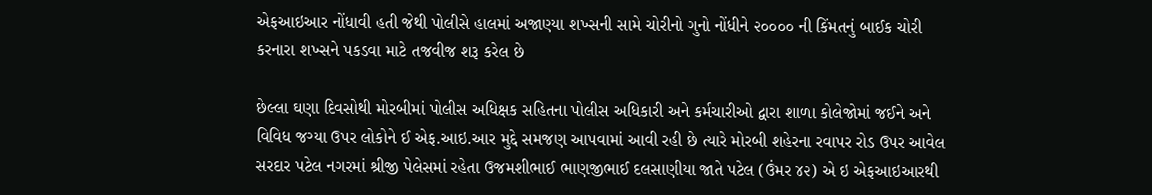એફઆઇઆર નોંધાવી હતી જેથી પોલીસે હાલમાં અજાણ્યા શખ્સની સામે ચોરીનો ગુનો નોંધીને ૨૦૦૦૦ ની કિંમતનું બાઈક ચોરી કરનારા શખ્સને પકડવા માટે તજવીજ શરૂ કરેલ છે

છેલ્લા ઘણા દિવસોથી મોરબીમાં પોલીસ અધિક્ષક સહિતના પોલીસ અધિકારી અને કર્મચારીઓ દ્વારા શાળા કોલેજોમાં જઈને અને વિવિધ જગ્યા ઉપર લોકોને ઈ એફ.આઇ.આર મુદ્દે સમજણ આપવામાં આવી રહી છે ત્યારે મોરબી શહેરના રવાપર રોડ ઉપર આવેલ સરદાર પટેલ નગરમાં શ્રીજી પેલેસમાં રહેતા ઉજમશીભાઈ ભાણજીભાઈ દલસાણીયા જાતે પટેલ (ઉંમર ૪૨) એ ઇ એફઆઇઆરથી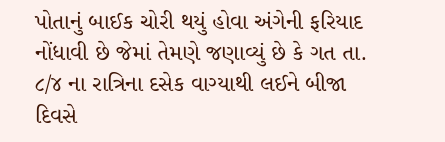પોતાનું બાઈક ચોરી થયું હોવા અંગેની ફરિયાદ નોંધાવી છે જેમાં તેમણે જણાવ્યું છે કે ગત તા. ૮/૪ ના રાત્રિના દસેક વાગ્યાથી લઈને બીજા દિવસે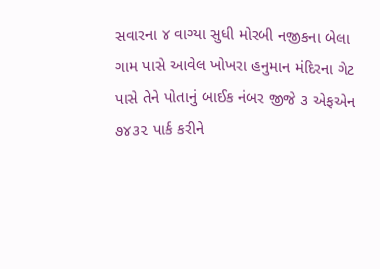સવારના ૪ વાગ્યા સુધી મોરબી નજીકના બેલા ગામ પાસે આવેલ ખોખરા હનુમાન મંદિરના ગેટ પાસે તેને પોતાનું બાઈક નંબર જીજે ૩ એફએન ૭૪૩૨ પાર્ક કરીને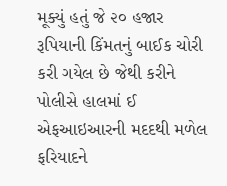મૂક્યું હતું જે ૨૦ હજાર રૂપિયાની કિંમતનું બાઈક ચોરી કરી ગયેલ છે જેથી કરીને પોલીસે હાલમાં ઈ એફઆઇઆરની મદદથી મળેલ ફરિયાદને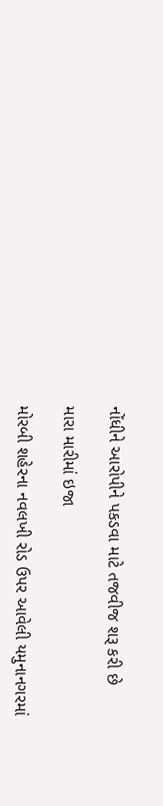નોંધીને આરોપીને પકડવા માટે તજવીજ શરૂ કરી છે

મારા મારીમાં ઇજા

મોરબી શહેરના નવલખી રોડ ઉપર આવેલી યમુનાનગરમાં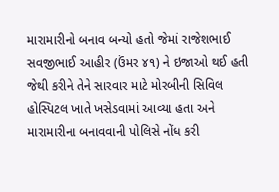મારામારીનો બનાવ બન્યો હતો જેમાં રાજેશભાઈ સવજીભાઈ આહીર (ઉંમર ૪૧) ને ઇજાઓ થઈ હતી જેથી કરીને તેને સારવાર માટે મોરબીની સિવિલ હોસ્પિટલ ખાતે ખસેડવામાં આવ્યા હતા અને મારામારીના બનાવવાની પોલિસે નોંધ કરી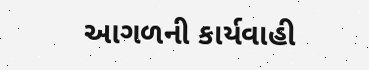આગળની કાર્યવાહી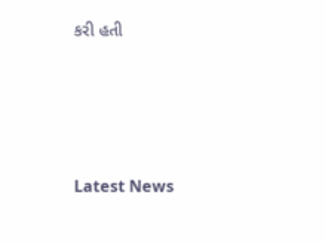કરી હતી






Latest News